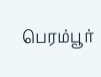பெரம்பூர்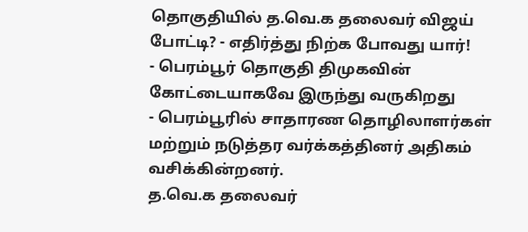தொகுதியில் த.வெ.க தலைவர் விஜய் போட்டி? - எதிர்த்து நிற்க போவது யார்!
- பெரம்பூர் தொகுதி திமுகவின் கோட்டையாகவே இருந்து வருகிறது
- பெரம்பூரில் சாதாரண தொழிலாளர்கள் மற்றும் நடுத்தர வர்க்கத்தினர் அதிகம் வசிக்கின்றனர்.
த.வெ.க தலைவர்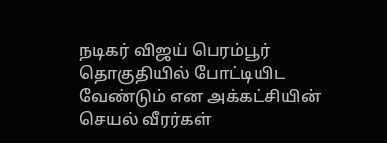நடிகர் விஜய் பெரம்பூர் தொகுதியில் போட்டியிட வேண்டும் என அக்கட்சியின் செயல் வீரர்கள்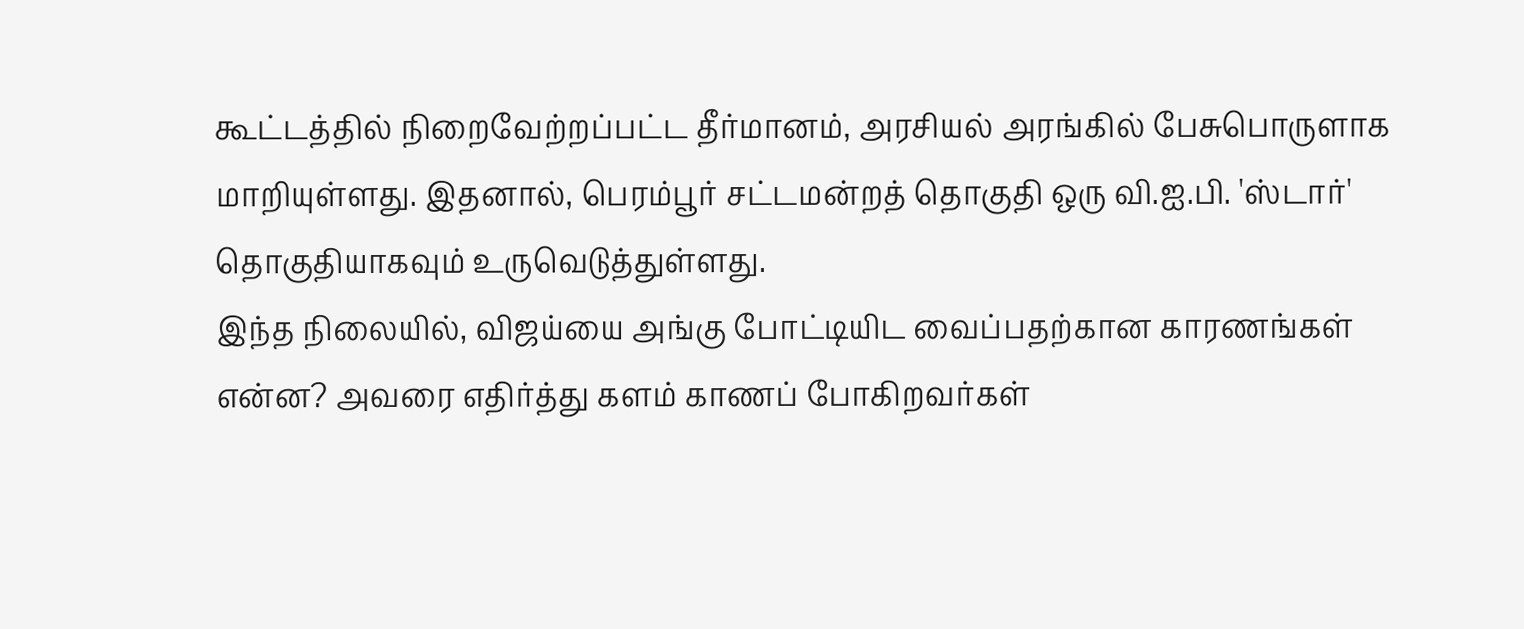கூட்டத்தில் நிறைவேற்றப்பட்ட தீர்மானம், அரசியல் அரங்கில் பேசுபொருளாக மாறியுள்ளது. இதனால், பெரம்பூர் சட்டமன்றத் தொகுதி ஒரு வி.ஐ.பி. 'ஸ்டார்' தொகுதியாகவும் உருவெடுத்துள்ளது.
இந்த நிலையில், விஜய்யை அங்கு போட்டியிட வைப்பதற்கான காரணங்கள் என்ன? அவரை எதிர்த்து களம் காணப் போகிறவர்கள்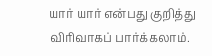யார் யார் என்பது குறித்து விரிவாகப் பார்க்கலாம்.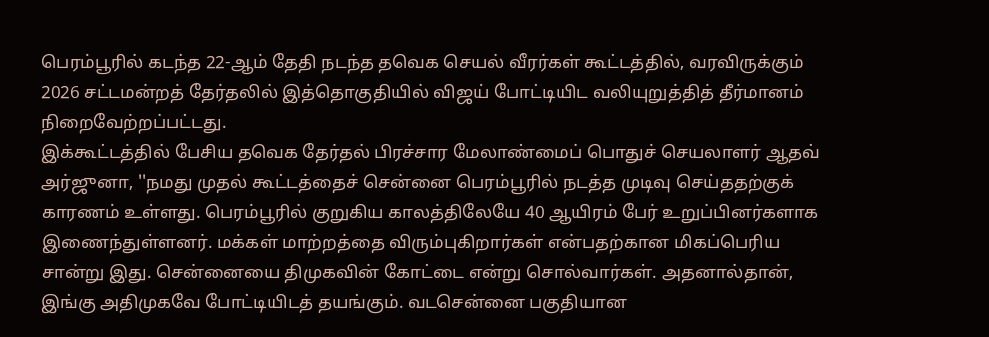பெரம்பூரில் கடந்த 22-ஆம் தேதி நடந்த தவெக செயல் வீரர்கள் கூட்டத்தில், வரவிருக்கும் 2026 சட்டமன்றத் தேர்தலில் இத்தொகுதியில் விஜய் போட்டியிட வலியுறுத்தித் தீர்மானம் நிறைவேற்றப்பட்டது.
இக்கூட்டத்தில் பேசிய தவெக தேர்தல் பிரச்சார மேலாண்மைப் பொதுச் செயலாளர் ஆதவ் அர்ஜுனா, ''நமது முதல் கூட்டத்தைச் சென்னை பெரம்பூரில் நடத்த முடிவு செய்ததற்குக் காரணம் உள்ளது. பெரம்பூரில் குறுகிய காலத்திலேயே 40 ஆயிரம் பேர் உறுப்பினர்களாக இணைந்துள்ளனர். மக்கள் மாற்றத்தை விரும்புகிறார்கள் என்பதற்கான மிகப்பெரிய சான்று இது. சென்னையை திமுகவின் கோட்டை என்று சொல்வார்கள். அதனால்தான், இங்கு அதிமுகவே போட்டியிடத் தயங்கும். வடசென்னை பகுதியான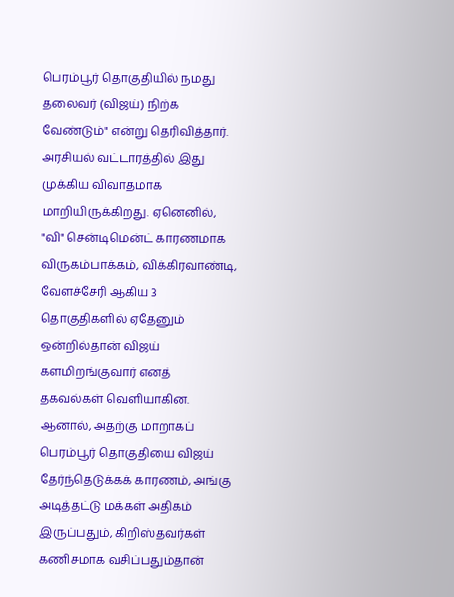பெரம்பூர் தொகுதியில் நமது தலைவர் (விஜய்) நிற்க வேண்டும்" என்று தெரிவித்தார்.
அரசியல் வட்டாரத்தில் இது முக்கிய விவாதமாக மாறியிருக்கிறது. ஏனெனில், "வி" சென்டிமென்ட் காரணமாக விருகம்பாக்கம், விக்கிரவாண்டி, வேளச்சேரி ஆகிய 3 தொகுதிகளில் ஏதேனும் ஒன்றில்தான் விஜய் களமிறங்குவார் எனத் தகவல்கள் வெளியாகின. ஆனால், அதற்கு மாறாகப் பெரம்பூர் தொகுதியை விஜய் தேர்ந்தெடுக்கக் காரணம், அங்கு அடித்தட்டு மக்கள் அதிகம் இருப்பதும், கிறிஸ்தவர்கள் கணிசமாக வசிப்பதும்தான்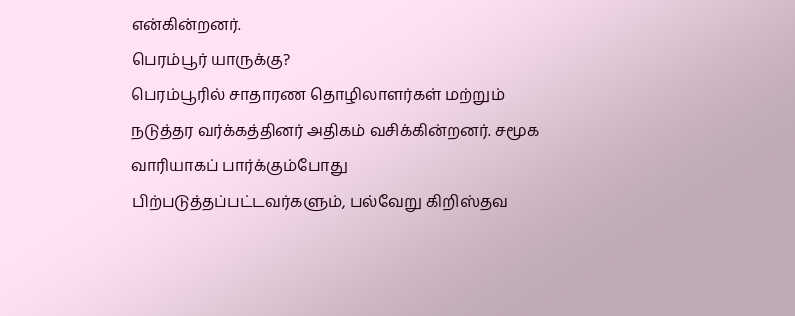என்கின்றனர்.
பெரம்பூர் யாருக்கு?
பெரம்பூரில் சாதாரண தொழிலாளர்கள் மற்றும் நடுத்தர வர்க்கத்தினர் அதிகம் வசிக்கின்றனர். சமூக வாரியாகப் பார்க்கும்போது பிற்படுத்தப்பட்டவர்களும், பல்வேறு கிறிஸ்தவ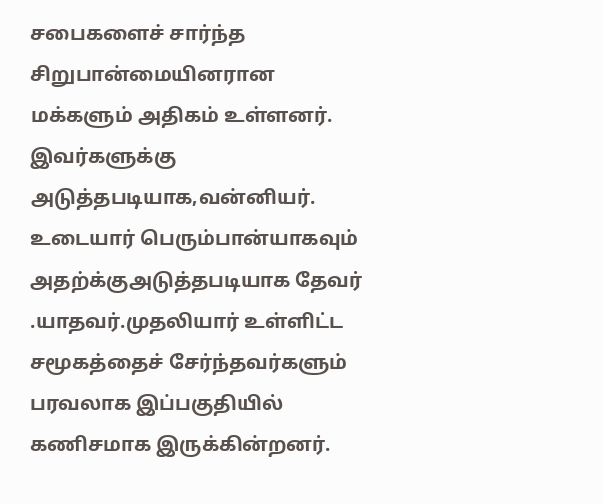சபைகளைச் சார்ந்த சிறுபான்மையினரான மக்களும் அதிகம் உள்ளனர். இவர்களுக்கு அடுத்தபடியாக,வன்னியர். உடையார் பெரும்பான்யாகவும் அதற்க்குஅடுத்தபடியாக தேவர் .யாதவர்.முதலியார் உள்ளிட்ட சமூகத்தைச் சேர்ந்தவர்களும் பரவலாக இப்பகுதியில் கணிசமாக இருக்கின்றனர்.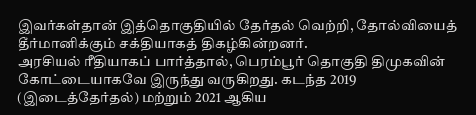இவர்கள்தான் இத்தொகுதியில் தேர்தல் வெற்றி, தோல்வியைத் தீர்மானிக்கும் சக்தியாகத் திகழ்கின்றனர்.
அரசியல் ரீதியாகப் பார்த்தால், பெரம்பூர் தொகுதி திமுகவின் கோட்டையாகவே இருந்து வருகிறது. கடந்த 2019 (இடைத்தேர்தல்) மற்றும் 2021 ஆகிய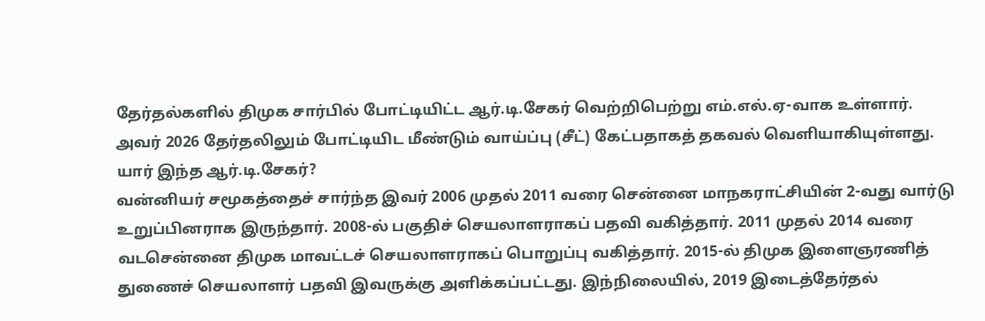தேர்தல்களில் திமுக சார்பில் போட்டியிட்ட ஆர்.டி.சேகர் வெற்றிபெற்று எம்.எல்.ஏ-வாக உள்ளார். அவர் 2026 தேர்தலிலும் போட்டியிட மீண்டும் வாய்ப்பு (சீட்) கேட்பதாகத் தகவல் வெளியாகியுள்ளது.
யார் இந்த ஆர்.டி.சேகர்?
வன்னியர் சமூகத்தைச் சார்ந்த இவர் 2006 முதல் 2011 வரை சென்னை மாநகராட்சியின் 2-வது வார்டு உறுப்பினராக இருந்தார். 2008-ல் பகுதிச் செயலாளராகப் பதவி வகித்தார். 2011 முதல் 2014 வரை வடசென்னை திமுக மாவட்டச் செயலாளராகப் பொறுப்பு வகித்தார். 2015-ல் திமுக இளைஞரணித் துணைச் செயலாளர் பதவி இவருக்கு அளிக்கப்பட்டது. இந்நிலையில், 2019 இடைத்தேர்தல்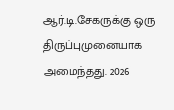ஆர்.டி.சேகருக்கு ஒரு திருப்புமுனையாக அமைந்தது. 2026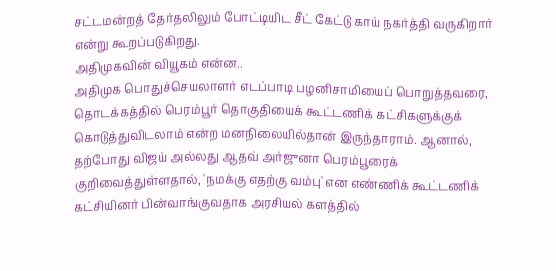சட்டமன்றத் தேர்தலிலும் போட்டியிட சீட் கேட்டு காய் நகர்த்தி வருகிறார் என்று கூறப்படுகிறது.
அதிமுகவின் வியூகம் என்ன..
அதிமுக பொதுச்செயலாளர் எடப்பாடி பழனிசாமியைப் பொறுத்தவரை, தொடக்கத்தில் பெரம்பூர் தொகுதியைக் கூட்டணிக் கட்சிகளுக்குக் கொடுத்துவிடலாம் என்ற மனநிலையில்தான் இருந்தாராம். ஆனால், தற்போது விஜய் அல்லது ஆதவ் அர்ஜுனா பெரம்பூரைக் குறிவைத்துள்ளதால், 'நமக்கு எதற்கு வம்பு' என எண்ணிக் கூட்டணிக் கட்சியினர் பின்வாங்குவதாக அரசியல் களத்தில்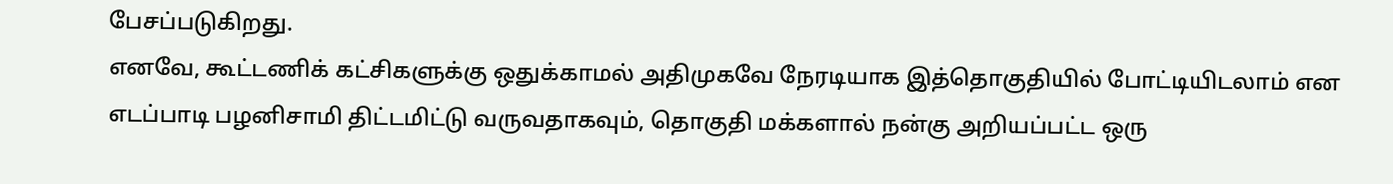பேசப்படுகிறது.
எனவே, கூட்டணிக் கட்சிகளுக்கு ஒதுக்காமல் அதிமுகவே நேரடியாக இத்தொகுதியில் போட்டியிடலாம் என எடப்பாடி பழனிசாமி திட்டமிட்டு வருவதாகவும், தொகுதி மக்களால் நன்கு அறியப்பட்ட ஒரு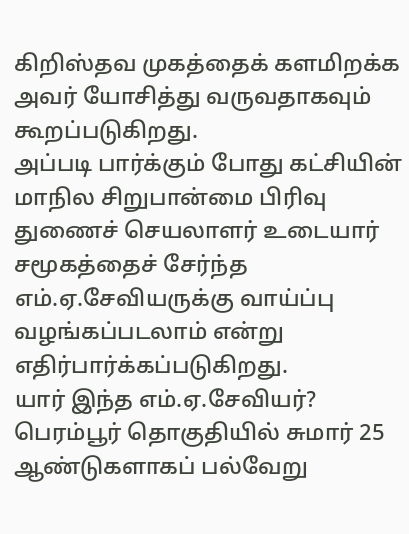கிறிஸ்தவ முகத்தைக் களமிறக்க அவர் யோசித்து வருவதாகவும் கூறப்படுகிறது.
அப்படி பார்க்கும் போது கட்சியின் மாநில சிறுபான்மை பிரிவு துணைச் செயலாளர் உடையார் சமூகத்தைச் சேர்ந்த எம்.ஏ.சேவியருக்கு வாய்ப்பு வழங்கப்படலாம் என்று எதிர்பார்க்கப்படுகிறது.
யார் இந்த எம்.ஏ.சேவியர்?
பெரம்பூர் தொகுதியில் சுமார் 25 ஆண்டுகளாகப் பல்வேறு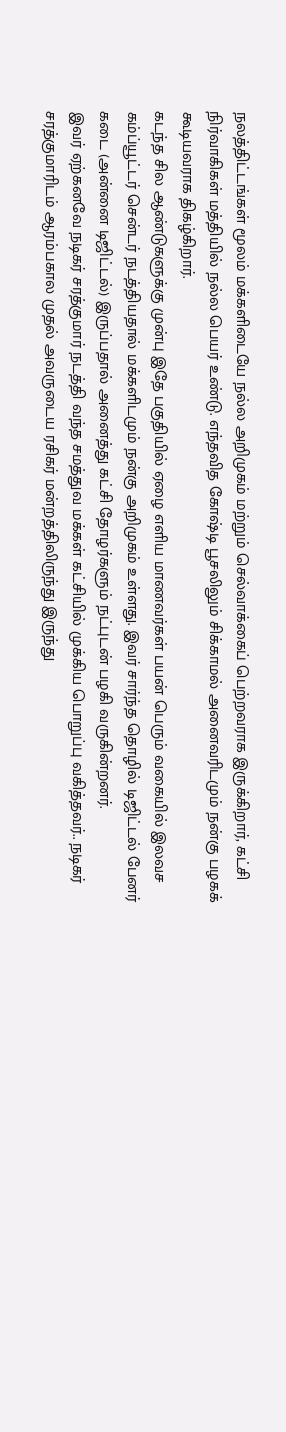நலத்திட்டங்கள் மூலம் மக்களிடையே நல்ல அறிமுகம் மற்றும் செல்வாக்கைப் பெற்றவராக இருக்கிறார், கட்சி நிர்வாகிகள் மத்தியில் நல்ல பெயர் உண்டு. எந்தவித கோஷ்டி பூசலிலும் சிக்காமல் அனைவரிடமும் நன்கு பழகக் கூடியவராக திகழ்கிறார்.
கடந்த சில ஆண்டுகளுக்கு முன்பு இதே பகுதியில் ஏழை எளிய மாணவர்கள் பயன் பெரும் வகையில் இலவச கம்ப்யூட்டர் சென்டர் நடத்தியதால் மக்களிடமும் நன்கு அறிமுகம் உள்ளது. இவர் சார்ந்த தொழில் டிஜிட்டல் பேனர் கடை (அன்னை டிஜிட்டல்) இருப்பதால் அனைத்து கட்சி தோழர்களும் நட்புடன் பழகி வருகின்றனர்.
இவர் ஏற்கனவே நடிகர் சரத்குமார் நடத்தி வந்த சமத்துவ மக்கள் கட்சியில் முக்கிய பொறுப்பு வகித்தவர்.. நடிகர் சரத்குமாரிடம் ஆரம்பகால முதல் அவருடைய ரசிகர் மன்றத்திலிருந்து இருந்து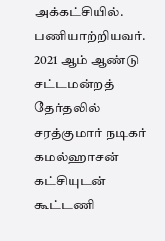அக்கட்சியில். பணியாற்றியவர். 2021 ஆம் ஆண்டு சட்டமன்றத் தேர்தலில் சரத்குமார் நடிகர் கமல்ஹாசன் கட்சியுடன் கூட்டணி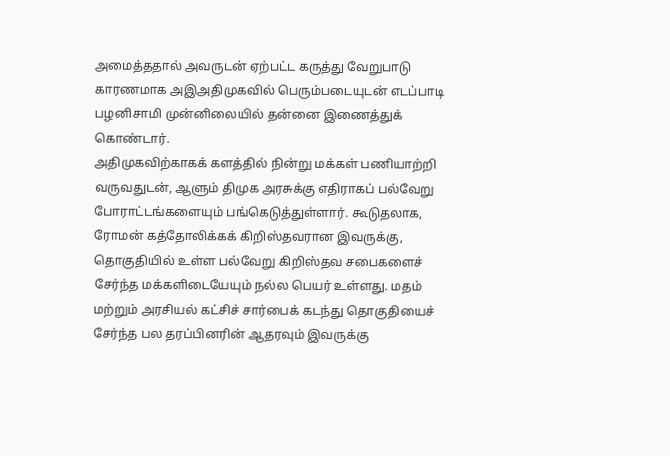அமைத்ததால் அவருடன் ஏற்பட்ட கருத்து வேறுபாடு காரணமாக அஇஅதிமுகவில் பெரும்படையுடன் எடப்பாடி பழனிசாமி முன்னிலையில் தன்னை இணைத்துக் கொண்டார்.
அதிமுகவிற்காகக் களத்தில் நின்று மக்கள் பணியாற்றி வருவதுடன், ஆளும் திமுக அரசுக்கு எதிராகப் பல்வேறு போராட்டங்களையும் பங்கெடுத்துள்ளார். கூடுதலாக, ரோமன் கத்தோலிக்கக் கிறிஸ்தவரான இவருக்கு, தொகுதியில் உள்ள பல்வேறு கிறிஸ்தவ சபைகளைச் சேர்ந்த மக்களிடையேயும் நல்ல பெயர் உள்ளது. மதம் மற்றும் அரசியல் கட்சிச் சார்பைக் கடந்து தொகுதியைச் சேர்ந்த பல தரப்பினரின் ஆதரவும் இவருக்கு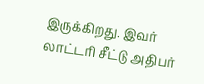இருக்கிறது. இவர் லாட்டரி சீட்டு அதிபர்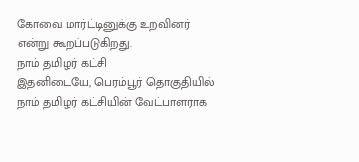கோவை மார்ட்டினுக்கு உறவினர் என்று கூறப்படுகிறது.
நாம் தமிழர் கட்சி
இதனிடையே, பெரம்பூர் தொகுதியில் நாம் தமிழர் கட்சியின் வேட்பாளராக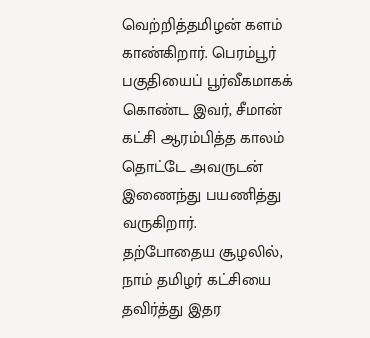வெற்றித்தமிழன் களம் காண்கிறார். பெரம்பூர் பகுதியைப் பூர்வீகமாகக் கொண்ட இவர், சீமான் கட்சி ஆரம்பித்த காலம் தொட்டே அவருடன் இணைந்து பயணித்து வருகிறார்.
தற்போதைய சூழலில், நாம் தமிழர் கட்சியை தவிர்த்து இதர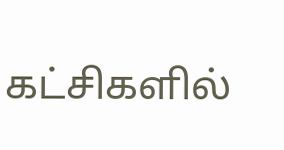கட்சிகளில்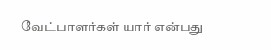வேட்பாளர்கள் யார் என்பது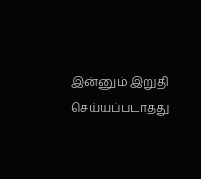இன்னும் இறுதி செய்யப்படாதது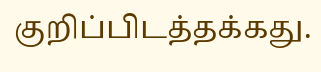குறிப்பிடத்தக்கது.